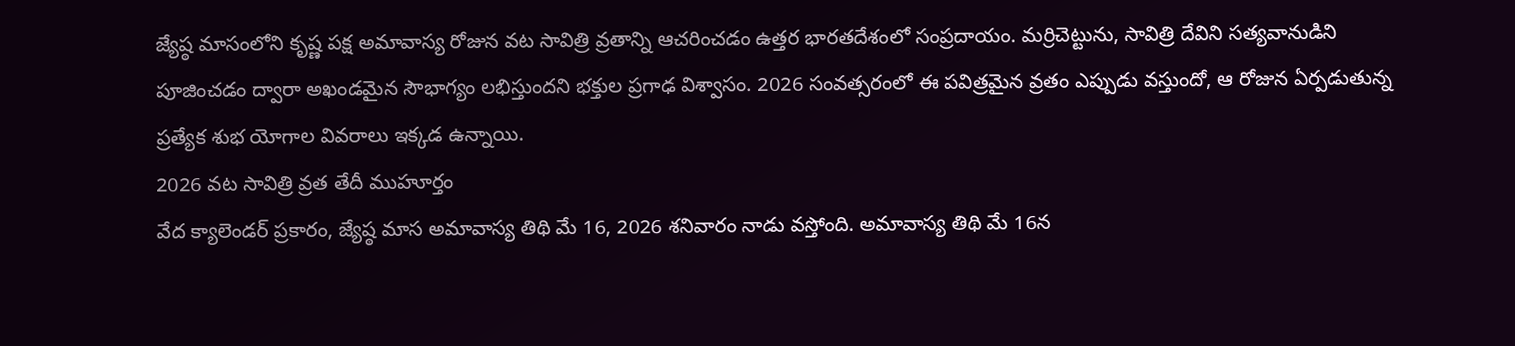జ్యేష్ఠ మాసంలోని కృష్ణ పక్ష అమావాస్య రోజున వట సావిత్రి వ్రతాన్ని ఆచరించడం ఉత్తర భారతదేశంలో సంప్రదాయం. మర్రిచెట్టును, సావిత్రి దేవిని సత్యవానుడిని పూజించడం ద్వారా అఖండమైన సౌభాగ్యం లభిస్తుందని భక్తుల ప్రగాఢ విశ్వాసం. 2026 సంవత్సరంలో ఈ పవిత్రమైన వ్రతం ఎప్పుడు వస్తుందో, ఆ రోజున ఏర్పడుతున్న ప్రత్యేక శుభ యోగాల వివరాలు ఇక్కడ ఉన్నాయి.
2026 వట సావిత్రి వ్రత తేదీ ముహూర్తం
వేద క్యాలెండర్ ప్రకారం, జ్యేష్ఠ మాస అమావాస్య తిథి మే 16, 2026 శనివారం నాడు వస్తోంది. అమావాస్య తిథి మే 16న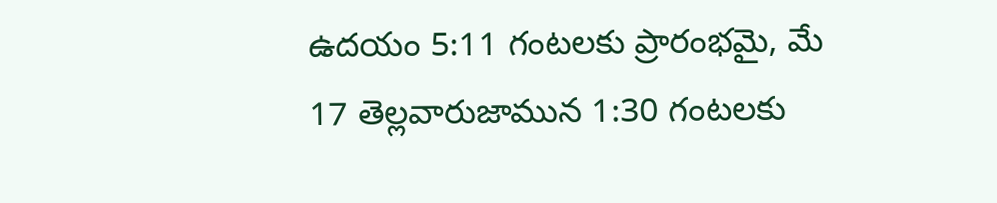ఉదయం 5:11 గంటలకు ప్రారంభమై, మే 17 తెల్లవారుజామున 1:30 గంటలకు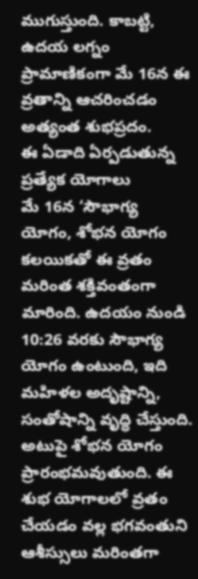ముగుస్తుంది. కాబట్టి, ఉదయ లగ్నం ప్రామాణికంగా మే 16న ఈ వ్రతాన్ని ఆచరించడం అత్యంత శుభప్రదం.
ఈ ఏడాది ఏర్పడుతున్న ప్రత్యేక యోగాలు
మే 16న ‘సౌభాగ్య యోగం, శోభన యోగం కలయికతో ఈ వ్రతం మరింత శక్తివంతంగా మారింది. ఉదయం నుండి 10:26 వరకు సౌభాగ్య యోగం ఉంటుంది, ఇది మహిళల అదృష్టాన్ని, సంతోషాన్ని వృద్ధి చేస్తుంది. అటుపై శోభన యోగం ప్రారంభమవుతుంది. ఈ శుభ యోగాలలో వ్రతం చేయడం వల్ల భగవంతుని ఆశీస్సులు మరింతగా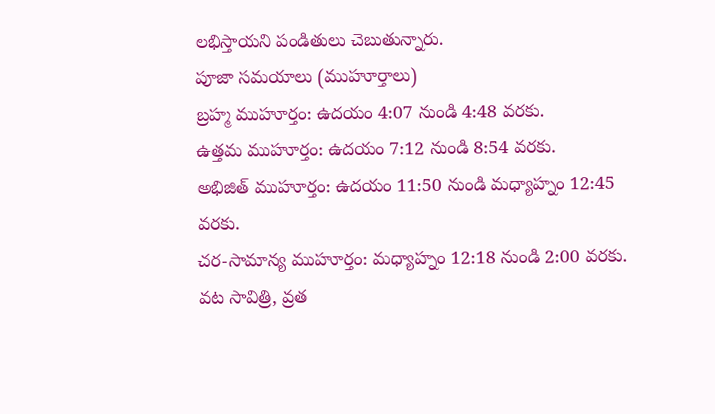లభిస్తాయని పండితులు చెబుతున్నారు.
పూజా సమయాలు (ముహూర్తాలు)
బ్రహ్మ ముహూర్తం: ఉదయం 4:07 నుండి 4:48 వరకు.
ఉత్తమ ముహూర్తం: ఉదయం 7:12 నుండి 8:54 వరకు.
అభిజిత్ ముహూర్తం: ఉదయం 11:50 నుండి మధ్యాహ్నం 12:45 వరకు.
చర-సామాన్య ముహూర్తం: మధ్యాహ్నం 12:18 నుండి 2:00 వరకు.
వట సావిత్రి, వ్రత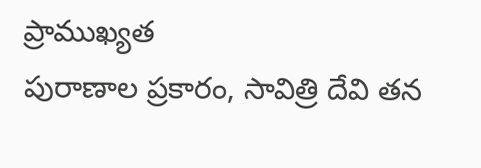ప్రాముఖ్యత
పురాణాల ప్రకారం, సావిత్రి దేవి తన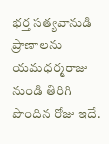భర్త సత్యవానుడి ప్రాణాలను యమధర్మరాజు నుండి తిరిగి పొందిన రోజు ఇదే.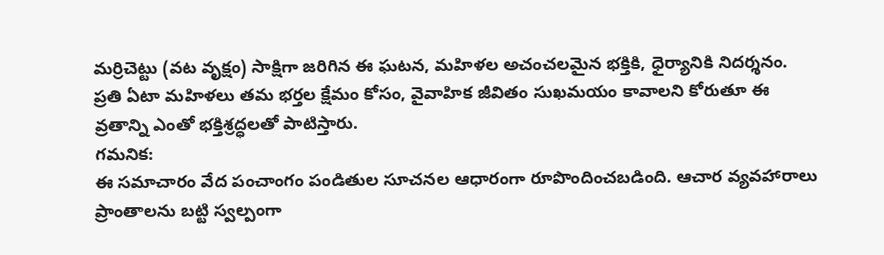మర్రిచెట్టు (వట వృక్షం) సాక్షిగా జరిగిన ఈ ఘటన, మహిళల అచంచలమైన భక్తికి, ధైర్యానికి నిదర్శనం. ప్రతి ఏటా మహిళలు తమ భర్తల క్షేమం కోసం, వైవాహిక జీవితం సుఖమయం కావాలని కోరుతూ ఈ వ్రతాన్ని ఎంతో భక్తిశ్రద్ధలతో పాటిస్తారు.
గమనిక:
ఈ సమాచారం వేద పంచాంగం పండితుల సూచనల ఆధారంగా రూపొందించబడింది. ఆచార వ్యవహారాలు ప్రాంతాలను బట్టి స్వల్పంగా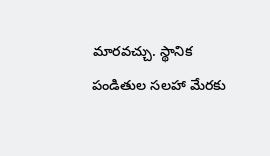మారవచ్చు. స్థానిక పండితుల సలహా మేరకు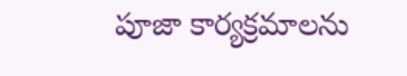పూజా కార్యక్రమాలను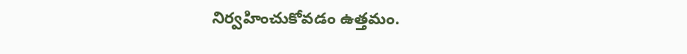నిర్వహించుకోవడం ఉత్తమం.